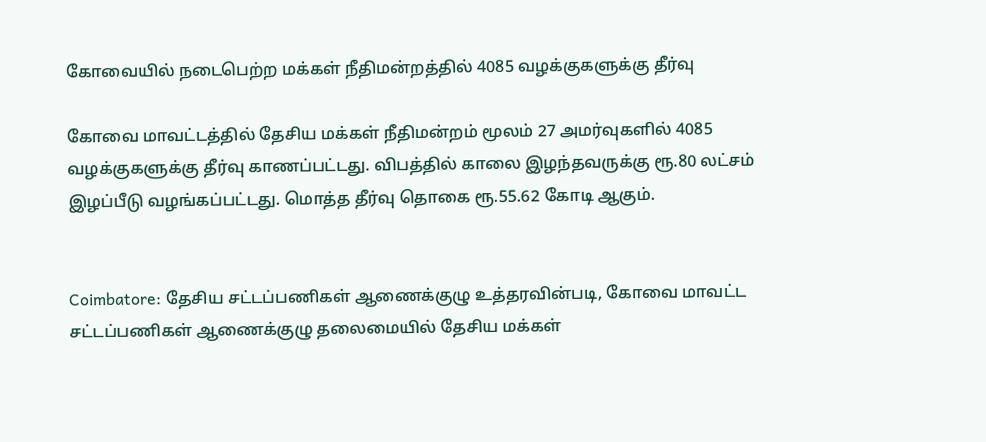கோவையில் நடைபெற்ற மக்கள் நீதிமன்றத்தில் 4085 வழக்குகளுக்கு தீர்வு

கோவை மாவட்டத்தில் தேசிய மக்கள் நீதிமன்றம் மூலம் 27 அமர்வுகளில் 4085 வழக்குகளுக்கு தீர்வு காணப்பட்டது. விபத்தில் காலை இழந்தவருக்கு ரூ.80 லட்சம் இழப்பீடு வழங்கப்பட்டது. மொத்த தீர்வு தொகை ரூ.55.62 கோடி ஆகும்.


Coimbatore: தேசிய சட்டப்பணிகள் ஆணைக்குழு உத்தரவின்படி, கோவை மாவட்ட சட்டப்பணிகள் ஆணைக்குழு தலைமையில் தேசிய மக்கள்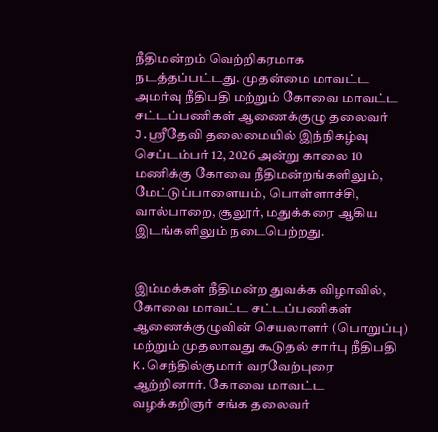நீதிமன்றம் வெற்றிகரமாக நடத்தப்பட்டது. முதன்மை மாவட்ட அமர்வு நீதிபதி மற்றும் கோவை மாவட்ட சட்டப்பணிகள் ஆணைக்குழு தலைவர் J.ஸ்ரீதேவி தலைமையில் இந்நிகழ்வு செப்டம்பர் 12, 2026 அன்று காலை 10 மணிக்கு கோவை நீதிமன்றங்களிலும், மேட்டுப்பாளையம், பொள்ளாச்சி, வால்பாறை, சூலூர், மதுக்கரை ஆகிய இடங்களிலும் நடைபெற்றது.


இம்மக்கள் நீதிமன்ற துவக்க விழாவில், கோவை மாவட்ட சட்டப்பணிகள் ஆணைக்குழுவின் செயலாளர் (பொறுப்பு) மற்றும் முதலாவது கூடுதல் சார்பு நீதிபதி K.செந்தில்குமார் வரவேற்புரை ஆற்றினார். கோவை மாவட்ட வழக்கறிஞர் சங்க தலைவர்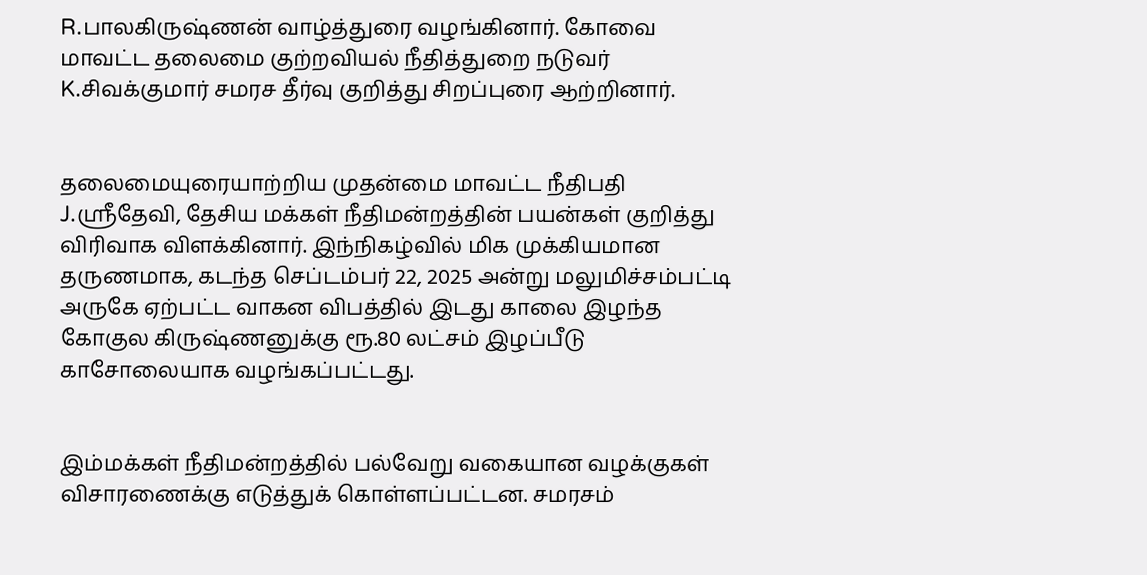R.பாலகிருஷ்ணன் வாழ்த்துரை வழங்கினார். கோவை மாவட்ட தலைமை குற்றவியல் நீதித்துறை நடுவர் K.சிவக்குமார் சமரச தீர்வு குறித்து சிறப்புரை ஆற்றினார்.


தலைமையுரையாற்றிய முதன்மை மாவட்ட நீதிபதி J.ஸ்ரீதேவி, தேசிய மக்கள் நீதிமன்றத்தின் பயன்கள் குறித்து விரிவாக விளக்கினார். இந்நிகழ்வில் மிக முக்கியமான தருணமாக, கடந்த செப்டம்பர் 22, 2025 அன்று மலுமிச்சம்பட்டி அருகே ஏற்பட்ட வாகன விபத்தில் இடது காலை இழந்த கோகுல கிருஷ்ணனுக்கு ரூ.80 லட்சம் இழப்பீடு காசோலையாக வழங்கப்பட்டது.


இம்மக்கள் நீதிமன்றத்தில் பல்வேறு வகையான வழக்குகள் விசாரணைக்கு எடுத்துக் கொள்ளப்பட்டன. சமரசம்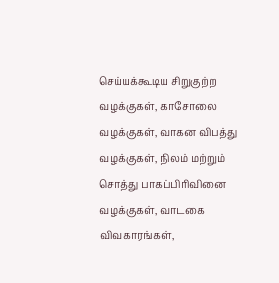செய்யக்கூடிய சிறுகுற்ற வழக்குகள், காசோலை வழக்குகள், வாகன விபத்து வழக்குகள், நிலம் மற்றும் சொத்து பாகப்பிரிவினை வழக்குகள், வாடகை விவகாரங்கள்,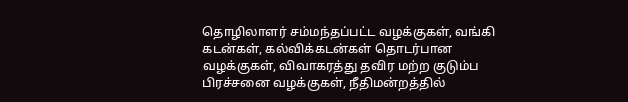தொழிலாளர் சம்மந்தப்பட்ட வழக்குகள், வங்கி கடன்கள், கல்விக்கடன்கள் தொடர்பான வழக்குகள், விவாகரத்து தவிர மற்ற குடும்ப பிரச்சனை வழக்குகள், நீதிமன்றத்தில்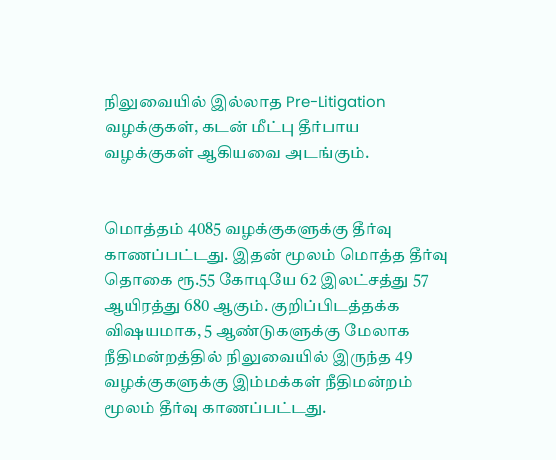நிலுவையில் இல்லாத Pre-Litigation வழக்குகள், கடன் மீட்பு தீர்பாய வழக்குகள் ஆகியவை அடங்கும்.


மொத்தம் 4085 வழக்குகளுக்கு தீர்வு காணப்பட்டது. இதன் மூலம் மொத்த தீர்வு தொகை ரூ.55 கோடியே 62 இலட்சத்து 57 ஆயிரத்து 680 ஆகும். குறிப்பிடத்தக்க விஷயமாக, 5 ஆண்டுகளுக்கு மேலாக நீதிமன்றத்தில் நிலுவையில் இருந்த 49 வழக்குகளுக்கு இம்மக்கள் நீதிமன்றம் மூலம் தீர்வு காணப்பட்டது.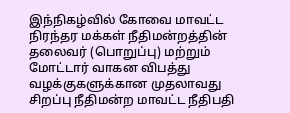இந்நிகழ்வில் கோவை மாவட்ட நிரந்தர மக்கள் நீதிமன்றத்தின் தலைவர் (பொறுப்பு) மற்றும் மோட்டார் வாகன விபத்து வழக்குகளுக்கான முதலாவது சிறப்பு நீதிமன்ற மாவட்ட நீதிபதி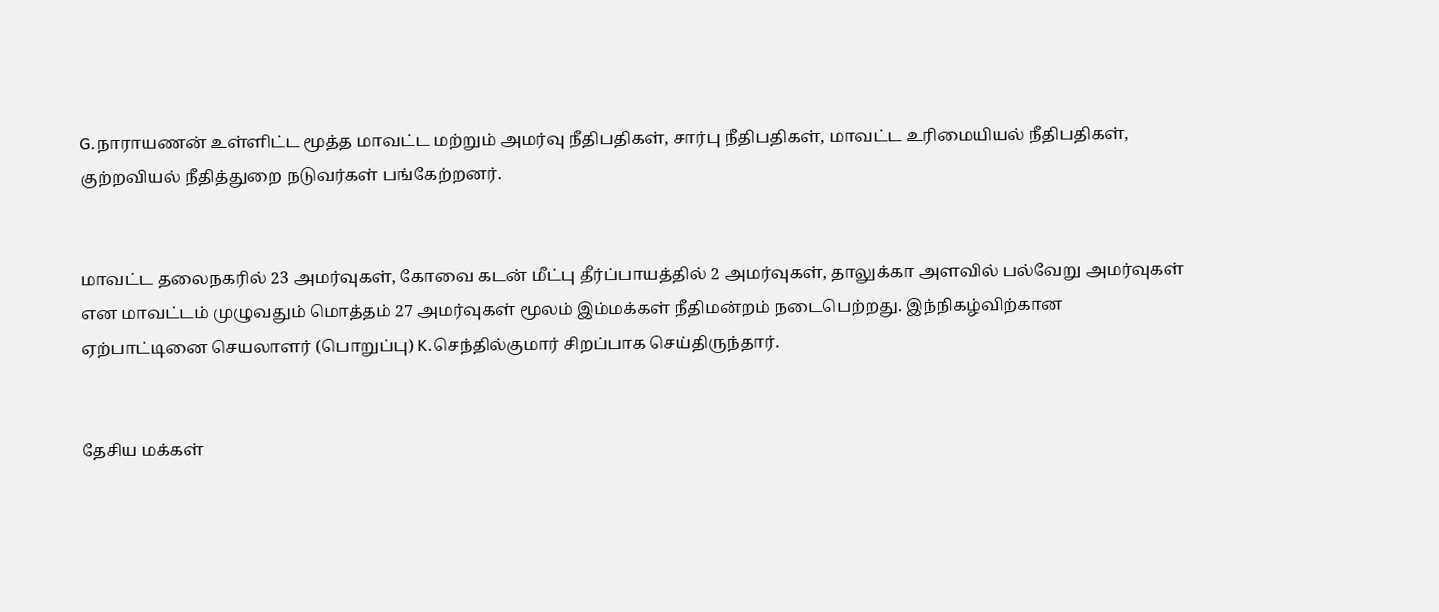G.நாராயணன் உள்ளிட்ட மூத்த மாவட்ட மற்றும் அமர்வு நீதிபதிகள், சார்பு நீதிபதிகள், மாவட்ட உரிமையியல் நீதிபதிகள், குற்றவியல் நீதித்துறை நடுவர்கள் பங்கேற்றனர்.


மாவட்ட தலைநகரில் 23 அமர்வுகள், கோவை கடன் மீட்பு தீர்ப்பாயத்தில் 2 அமர்வுகள், தாலுக்கா அளவில் பல்வேறு அமர்வுகள் என மாவட்டம் முழுவதும் மொத்தம் 27 அமர்வுகள் மூலம் இம்மக்கள் நீதிமன்றம் நடைபெற்றது. இந்நிகழ்விற்கான ஏற்பாட்டினை செயலாளர் (பொறுப்பு) K.செந்தில்குமார் சிறப்பாக செய்திருந்தார்.


தேசிய மக்கள்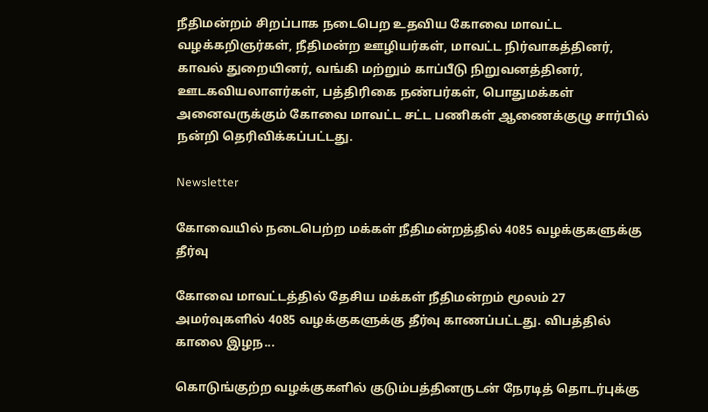நீதிமன்றம் சிறப்பாக நடைபெற உதவிய கோவை மாவட்ட வழக்கறிஞர்கள், நீதிமன்ற ஊழியர்கள், மாவட்ட நிர்வாகத்தினர், காவல் துறையினர், வங்கி மற்றும் காப்பீடு நிறுவனத்தினர், ஊடகவியலாளர்கள், பத்திரிகை நண்பர்கள், பொதுமக்கள் அனைவருக்கும் கோவை மாவட்ட சட்ட பணிகள் ஆணைக்குழு சார்பில் நன்றி தெரிவிக்கப்பட்டது.

Newsletter

கோவையில் நடைபெற்ற மக்கள் நீதிமன்றத்தில் 4085 வழக்குகளுக்கு தீர்வு

கோவை மாவட்டத்தில் தேசிய மக்கள் நீதிமன்றம் மூலம் 27 அமர்வுகளில் 4085 வழக்குகளுக்கு தீர்வு காணப்பட்டது. விபத்தில் காலை இழந...

கொடுங்குற்ற வழக்குகளில் குடும்பத்தினருடன் நேரடித் தொடர்புக்கு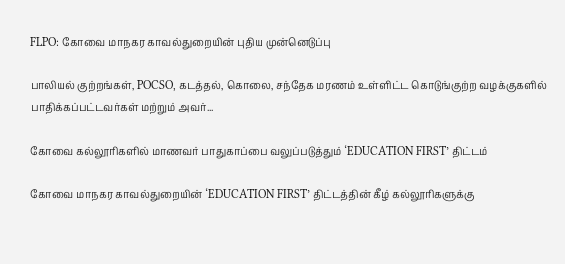FLPO: கோவை மாநகர காவல்துறையின் புதிய முன்னெடுப்பு

பாலியல் குற்றங்கள், POCSO, கடத்தல், கொலை, சந்தேக மரணம் உள்ளிட்ட கொடுங்குற்ற வழக்குகளில் பாதிக்கப்பட்டவர்கள் மற்றும் அவர்...

கோவை கல்லூரிகளில் மாணவர் பாதுகாப்பை வலுப்படுத்தும் ‘EDUCATION FIRST’ திட்டம்

கோவை மாநகர காவல்துறையின் ‘EDUCATION FIRST’ திட்டத்தின் கீழ் கல்லூரிகளுக்கு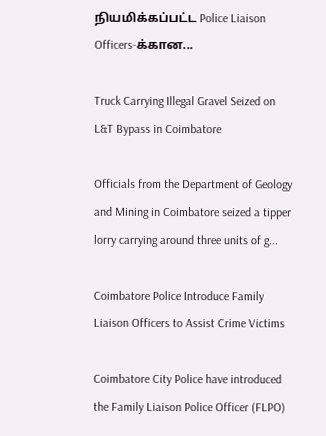நியமிக்கப்பட்ட Police Liaison Officers-க்கான...

Truck Carrying Illegal Gravel Seized on L&T Bypass in Coimbatore

Officials from the Department of Geology and Mining in Coimbatore seized a tipper lorry carrying around three units of g...

Coimbatore Police Introduce Family Liaison Officers to Assist Crime Victims

Coimbatore City Police have introduced the Family Liaison Police Officer (FLPO)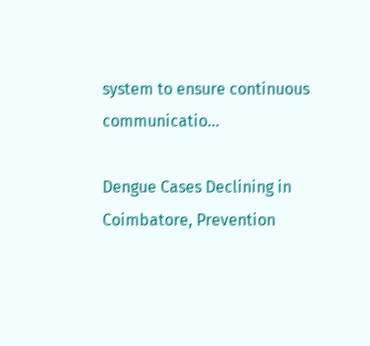system to ensure continuous communicatio...

Dengue Cases Declining in Coimbatore, Prevention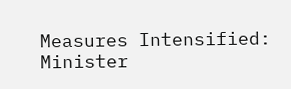Measures Intensified: Minister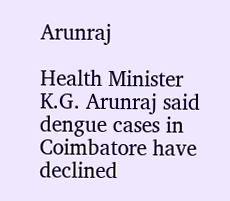Arunraj

Health Minister K.G. Arunraj said dengue cases in Coimbatore have declined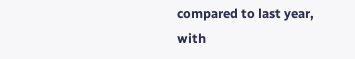compared to last year, with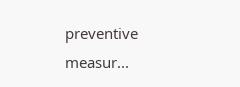preventive measur...